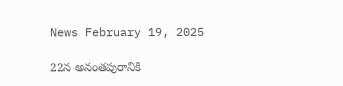News February 19, 2025

22న అనంతపురానికి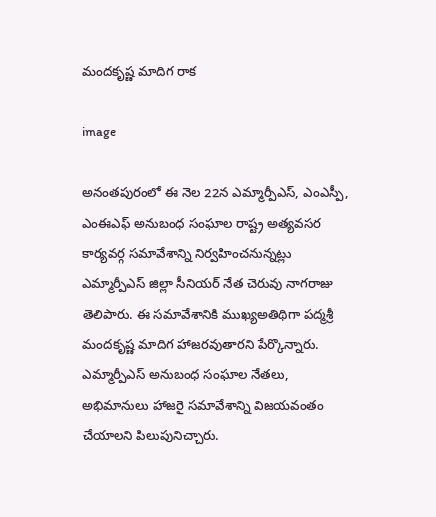మందకృష్ణ మాదిగ రాక

image

అనంతపురంలో ఈ నెల 22న ఎమ్మార్పీఎస్, ఎంఎస్పీ, ఎంఈఎఫ్ అనుబంధ సంఘాల రాష్ట్ర అత్యవసర కార్యవర్గ సమావేశాన్ని నిర్వహించనున్నట్లు ఎమ్మార్పీఎస్ జిల్లా సీనియర్ నేత చెరువు నాగరాజు తెలిపారు. ఈ సమావేశానికి ముఖ్యఅతిథిగా పద్మశ్రీ మందకృష్ణ మాదిగ హాజరవుతారని పేర్కొన్నారు. ఎమ్మార్పీఎస్ అనుబంధ సంఘాల నేతలు, అభిమానులు హాజరై సమావేశాన్ని విజయవంతం చేయాలని పిలుపునిచ్చారు.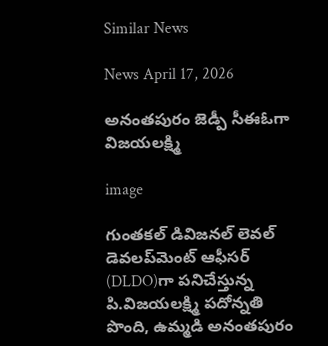Similar News

News April 17, 2026

అనంతపురం జెడ్పీ సీఈఓగా విజయలక్ష్మి

image

గుంతకల్ డివిజనల్ లెవల్ డెవలప్‌మెంట్ ఆఫీసర్ (DLDO)గా పనిచేస్తున్న పి.విజయలక్ష్మి పదోన్నతి పొంది, ఉమ్మడి అనంతపురం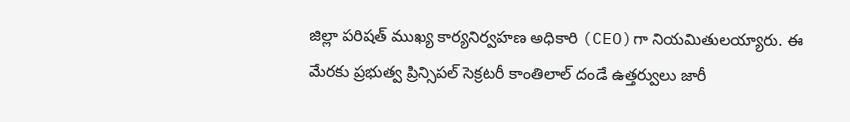జిల్లా పరిషత్ ముఖ్య కార్యనిర్వహణ అధికారి (CEO)గా నియమితులయ్యారు. ఈ మేరకు ప్రభుత్వ ప్రిన్సిపల్ సెక్రటరీ కాంతిలాల్ దండే ఉత్తర్వులు జారీ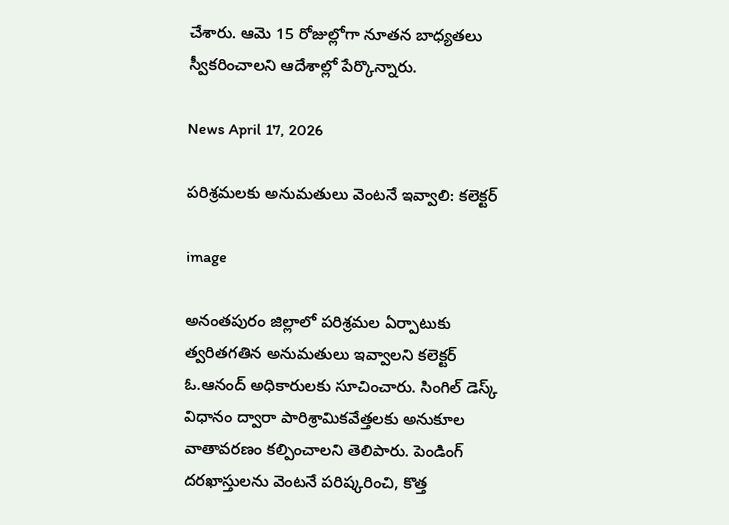చేశారు. ఆమె 15 రోజుల్లోగా నూతన బాధ్యతలు స్వీకరించాలని ఆదేశాల్లో పేర్కొన్నారు.

News April 17, 2026

పరిశ్రమలకు అనుమతులు వెంటనే ఇవ్వాలి: కలెక్టర్

image

అనంతపురం జిల్లాలో పరిశ్రమల ఏర్పాటుకు త్వరితగతిన అనుమతులు ఇవ్వాలని కలెక్టర్ ఓ.ఆనంద్ అధికారులకు సూచించారు. సింగిల్ డెస్క్ విధానం ద్వారా పారిశ్రామికవేత్తలకు అనుకూల వాతావరణం కల్పించాలని తెలిపారు. పెండింగ్ దరఖాస్తులను వెంటనే పరిష్కరించి, కొత్త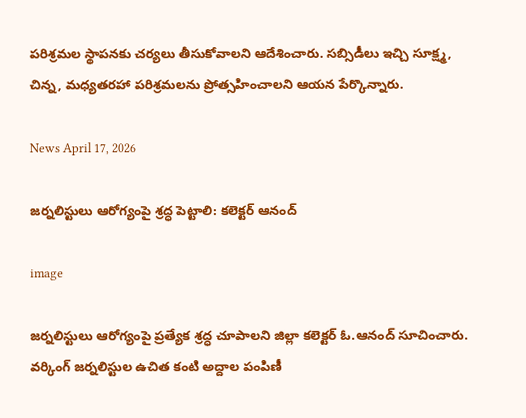పరిశ్రమల స్థాపనకు చర్యలు తీసుకోవాలని ఆదేశించారు. సబ్సిడీలు ఇచ్చి సూక్ష్మ, చిన్న, మధ్యతరహా పరిశ్రమలను ప్రోత్సహించాలని ఆయన పేర్కొన్నారు.

News April 17, 2026

జర్నలిస్టులు ఆరోగ్యంపై శ్రద్ధ పెట్టాలి: కలెక్టర్ ఆనంద్

image

జర్నలిస్టులు ఆరోగ్యంపై ప్రత్యేక శ్రద్ధ చూపాలని జిల్లా కలెక్టర్ ఓ.ఆనంద్ సూచించారు. వర్కింగ్ జర్నలిస్టుల ఉచిత కంటి అద్దాల పంపిణీ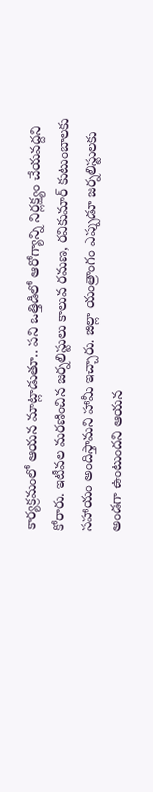కార్యక్రమంలో ఆయన మాట్లాడుతూ.. పని ఒత్తిడిలో ఆరోగ్యాన్ని నిర్లక్ష్యం చేయవద్దని కోరారు. ఇటీవల మరణించిన జర్నలిస్టులు కాలువ రమణ, రవికుమార్ కుటుంబాలకు సహాయం అందిస్తామని హామీ ఇచ్చారు. జిల్లా యంత్రాంగం ఎప్పుడూ జర్నలిస్టులకు అండగా ఉంటుందని ఆయన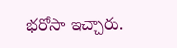భరోసా ఇచ్చారు.